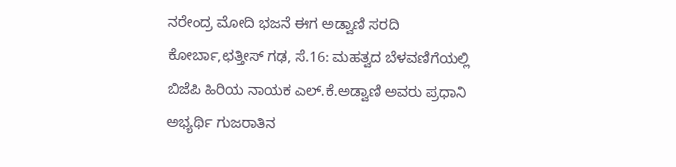ನರೇಂದ್ರ ಮೋದಿ ಭಜನೆ ಈಗ ಅಡ್ವಾಣಿ ಸರದಿ
ಕೋರ್ಬಾ,ಛತ್ತೀಸ್ ಗಢ, ಸೆ.16: ಮಹತ್ವದ ಬೆಳವಣಿಗೆಯಲ್ಲಿ ಬಿಜೆಪಿ ಹಿರಿಯ ನಾಯಕ ಎಲ್.ಕೆ.ಅಡ್ವಾಣಿ ಅವರು ಪ್ರಧಾನಿ ಅಭ್ಯರ್ಥಿ ಗುಜರಾತಿನ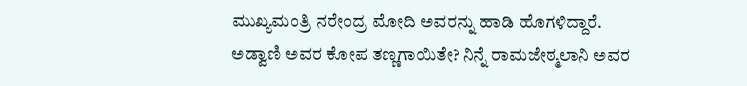ಮುಖ್ಯಮಂತ್ರಿ ನರೇಂದ್ರ ಮೋದಿ ಅವರನ್ನು ಹಾಡಿ ಹೊಗಳಿದ್ದಾರೆ.
ಅಡ್ವಾಣಿ ಅವರ ಕೋಪ ತಣ್ಣಗಾಯಿತೇ? ನಿನ್ನೆ ರಾಮಜೇಠ್ಮಲಾನಿ ಅವರ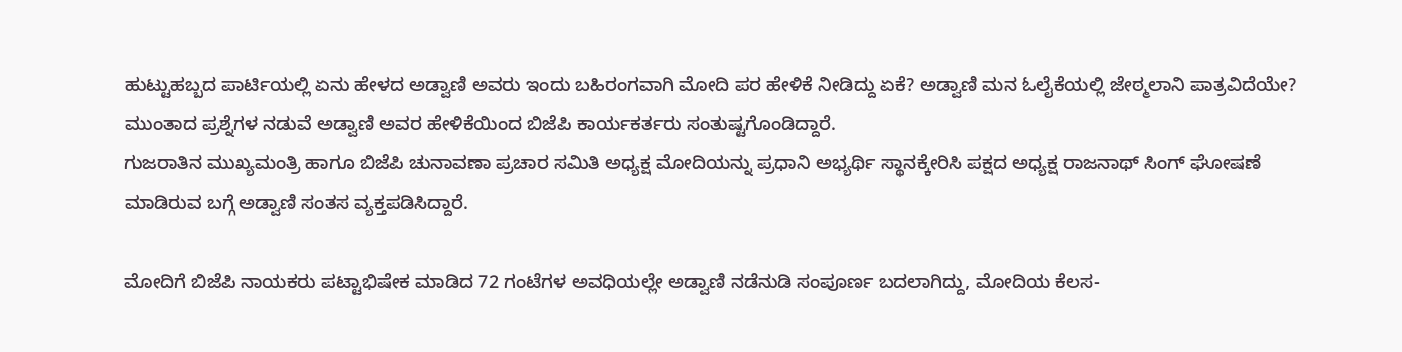ಹುಟ್ಟುಹಬ್ಬದ ಪಾರ್ಟಿಯಲ್ಲಿ ಏನು ಹೇಳದ ಅಡ್ವಾಣಿ ಅವರು ಇಂದು ಬಹಿರಂಗವಾಗಿ ಮೋದಿ ಪರ ಹೇಳಿಕೆ ನೀಡಿದ್ದು ಏಕೆ? ಅಡ್ವಾಣಿ ಮನ ಓಲೈಕೆಯಲ್ಲಿ ಜೇಠ್ಮಲಾನಿ ಪಾತ್ರವಿದೆಯೇ? ಮುಂತಾದ ಪ್ರಶ್ನೆಗಳ ನಡುವೆ ಅಡ್ವಾಣಿ ಅವರ ಹೇಳಿಕೆಯಿಂದ ಬಿಜೆಪಿ ಕಾರ್ಯಕರ್ತರು ಸಂತುಷ್ಟಗೊಂಡಿದ್ದಾರೆ.
ಗುಜರಾತಿನ ಮುಖ್ಯಮಂತ್ರಿ ಹಾಗೂ ಬಿಜೆಪಿ ಚುನಾವಣಾ ಪ್ರಚಾರ ಸಮಿತಿ ಅಧ್ಯಕ್ಷ ಮೋದಿಯನ್ನು ಪ್ರಧಾನಿ ಅಭ್ಯರ್ಥಿ ಸ್ಥಾನಕ್ಕೇರಿಸಿ ಪಕ್ಷದ ಅಧ್ಯಕ್ಷ ರಾಜನಾಥ್ ಸಿಂಗ್ ಘೋಷಣೆ ಮಾಡಿರುವ ಬಗ್ಗೆ ಅಡ್ವಾಣಿ ಸಂತಸ ವ್ಯಕ್ತಪಡಿಸಿದ್ದಾರೆ.

ಮೋದಿಗೆ ಬಿಜೆಪಿ ನಾಯಕರು ಪಟ್ಟಾಭಿಷೇಕ ಮಾಡಿದ 72 ಗಂಟೆಗಳ ಅವಧಿಯಲ್ಲೇ ಅಡ್ವಾಣಿ ನಡೆನುಡಿ ಸಂಪೂರ್ಣ ಬದಲಾಗಿದ್ದು, ಮೋದಿಯ ಕೆಲಸ-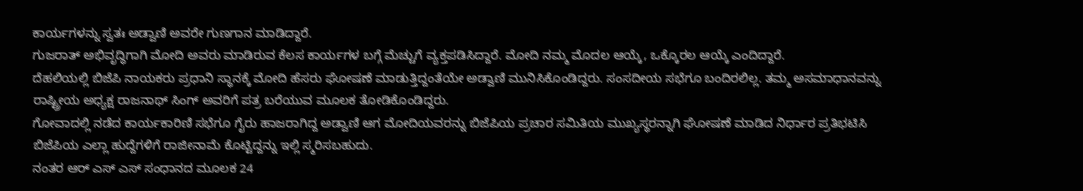ಕಾರ್ಯಗಳನ್ನು ಸ್ವತಃ ಅಡ್ವಾಣಿ ಅವರೇ ಗುಣಗಾನ ಮಾಡಿದ್ದಾರೆ.
ಗುಜರಾತ್ ಅಭಿವೃದ್ಧಿಗಾಗಿ ಮೋದಿ ಅವರು ಮಾಡಿರುವ ಕೆಲಸ ಕಾರ್ಯಗಳ ಬಗ್ಗೆ ಮೆಚ್ಚುಗೆ ವ್ಯಕ್ತಪಡಿಸಿದ್ದಾರೆ. ಮೋದಿ ನಮ್ಮ ಮೊದಲ ಆಯ್ಕೆ, ಒಕ್ಕೊರಲ ಆಯ್ಕೆ ಎಂದಿದ್ದಾರೆ.
ದೆಹಲಿಯಲ್ಲಿ ಬಿಜೆಪಿ ನಾಯಕರು ಪ್ರಧಾನಿ ಸ್ಥಾನಕ್ಕೆ ಮೋದಿ ಹೆಸರು ಘೋಷಣೆ ಮಾಡುತ್ತಿದ್ದಂತೆಯೇ ಅಡ್ವಾಣಿ ಮುನಿಸಿಕೊಂಡಿದ್ದರು. ಸಂಸದೀಯ ಸಭೆಗೂ ಬಂದಿರಲಿಲ್ಲ. ತಮ್ಮ ಅಸಮಾಧಾನವನ್ನು ರಾಷ್ಟ್ರೀಯ ಅಧ್ಯಕ್ಷ ರಾಜನಾಥ್ ಸಿಂಗ್ ಅವರಿಗೆ ಪತ್ರ ಬರೆಯುವ ಮೂಲಕ ತೋಡಿಕೊಂಡಿದ್ದರು.
ಗೋವಾದಲ್ಲಿ ನಡೆದ ಕಾರ್ಯಕಾರಿಣಿ ಸಭೆಗೂ ಗೈರು ಹಾಜರಾಗಿದ್ದ ಅಡ್ವಾಣಿ ಆಗ ಮೋದಿಯವರನ್ನು ಬಿಜೆಪಿಯ ಪ್ರಚಾರ ಸಮಿತಿಯ ಮುಖ್ಯಸ್ಥರನ್ನಾಗಿ ಘೋಷಣೆ ಮಾಡಿದ ನಿರ್ಧಾರ ಪ್ರತಿಭಟಿಸಿ ಬಿಜೆಪಿಯ ಎಲ್ಲಾ ಹುದ್ದೆಗಳಿಗೆ ರಾಜೀನಾಮೆ ಕೊಟ್ಟಿದ್ದನ್ನು ಇಲ್ಲಿ ಸ್ಮರಿಸಬಹುದು.
ನಂತರ ಆರ್ ಎಸ್ ಎಸ್ ಸಂಧಾನದ ಮೂಲಕ 24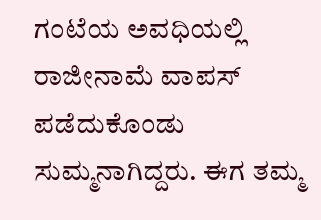ಗಂಟೆಯ ಅವಧಿಯಲ್ಲಿ ರಾಜೀನಾಮೆ ವಾಪಸ್ ಪಡೆದುಕೊಂಡು ಸುಮ್ಮನಾಗಿದ್ದರು. ಈಗ ತಮ್ಮ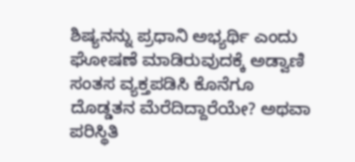ಶಿಷ್ಯನನ್ನು ಪ್ರಧಾನಿ ಅಭ್ಯರ್ಥಿ ಎಂದು ಘೋಷಣೆ ಮಾಡಿರುವುದಕ್ಕೆ ಅಡ್ವಾಣಿ ಸಂತಸ ವ್ಯಕ್ತಪಡಿಸಿ ಕೊನೆಗೂ ದೊಡ್ಡತನ ಮೆರೆದಿದ್ದಾರೆಯೇ? ಅಥವಾ ಪರಿಸ್ಥಿತಿ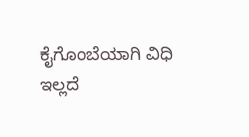ಕೈಗೊಂಬೆಯಾಗಿ ವಿಧಿ ಇಲ್ಲದೆ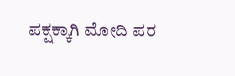ಪಕ್ಷಕ್ಕಾಗಿ ಮೋದಿ ಪರ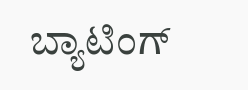ಬ್ಯಾಟಿಂಗ್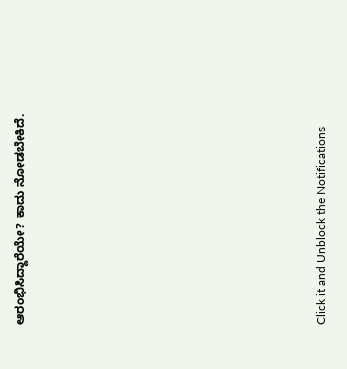ಆರಂಭಿಸಿದ್ದಾರೆಯೇ? ಕಾದು ನೋಡಬೇಕಿದೆ.












Click it and Unblock the Notifications